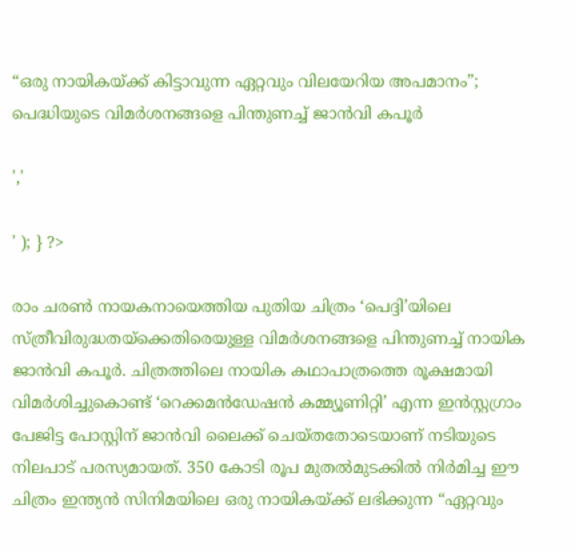“ഒരു നായികയ്ക്ക് കിട്ടാവുന്ന ഏറ്റവും വിലയേറിയ അപമാനം”; പെദ്ധിയുടെ വിമർശനങ്ങളെ പിന്തുണച്ച് ജാൻവി കപൂർ

','

' ); } ?>

രാം ചരൺ നായകനായെത്തിയ പുതിയ ചിത്രം ‘പെദ്ദി’യിലെ സ്ത്രീവിരുദ്ധതയ്ക്കെതിരെയുള്ള വിമർശനങ്ങളെ പിന്തുണച്ച് നായിക ജാൻവി കപൂർ. ചിത്രത്തിലെ നായിക കഥാപാത്രത്തെ രൂക്ഷമായി വിമർശിച്ചുകൊണ്ട് ‘റെക്കമൻഡേഷൻ കമ്മ്യൂണിറ്റി’ എന്ന ഇൻസ്റ്റഗ്രാം പേജിട്ട പോസ്റ്റിന് ജാൻവി ലൈക്ക് ചെയ്തതോടെയാണ് നടിയുടെ നിലപാട് പരസ്യമായത്. 350 കോടി രൂപ മുതൽമുടക്കിൽ നിർമിച്ച ഈ ചിത്രം ഇന്ത്യൻ സിനിമയിലെ ഒരു നായികയ്ക്ക് ലഭിക്കുന്ന “ഏറ്റവും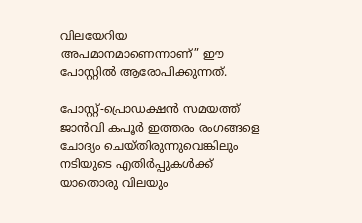വിലയേറിയ അപമാനമാണെന്നാണ്” ഈ പോസ്റ്റിൽ ആരോപിക്കുന്നത്.

പോസ്റ്റ്-പ്രൊഡക്ഷൻ സമയത്ത് ജാൻവി കപൂർ ഇത്തരം രംഗങ്ങളെ ചോദ്യം ചെയ്തിരുന്നുവെങ്കിലും നടിയുടെ എതിർപ്പുകൾക്ക് യാതൊരു വിലയും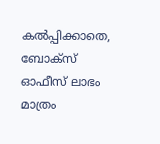കൽപ്പിക്കാതെ, ബോക്സ് ഓഫീസ് ലാഭം മാത്രം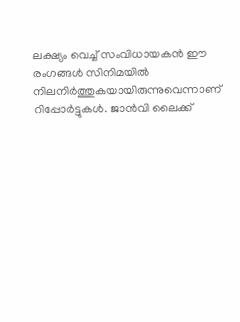ലക്ഷ്യം വെച്ച് സംവിധായകൻ ഈ രംഗങ്ങൾ സിനിമയിൽ നിലനിർത്തുകയായിരുന്നുവെന്നാണ് റിപ്പോർട്ടുകൾ. ജാൻവി ലൈക്ക്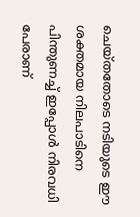ചെയ്തതോടെ നടിയുടെ ഈ ശക്തമായ നിലപാടിനെ പിന്തുണച്ച് ഇപ്പോൾ നിരവധി പേരാണ്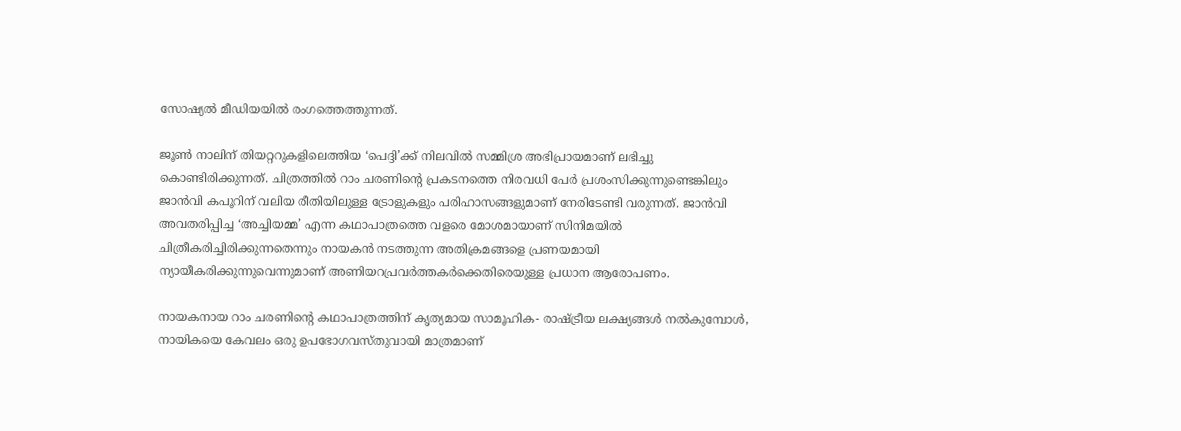സോഷ്യൽ മീഡിയയിൽ രംഗത്തെത്തുന്നത്.

ജൂൺ നാലിന് തിയറ്ററുകളിലെത്തിയ ‘പെദ്ദി’ക്ക് നിലവിൽ സമ്മിശ്ര അഭിപ്രായമാണ് ലഭിച്ചു കൊണ്ടിരിക്കുന്നത്. ചിത്രത്തിൽ റാം ചരണിന്റെ പ്രകടനത്തെ നിരവധി പേർ പ്രശംസിക്കുന്നുണ്ടെങ്കിലും ജാൻവി കപൂറിന് വലിയ രീതിയിലുള്ള ട്രോളുകളും പരിഹാസങ്ങളുമാണ് നേരിടേണ്ടി വരുന്നത്. ജാൻവി അവതരിപ്പിച്ച ‘അച്ചിയമ്മ’ എന്ന കഥാപാത്രത്തെ വളരെ മോശമായാണ് സിനിമയിൽ ചിത്രീകരിച്ചിരിക്കുന്നതെന്നും നായകൻ നടത്തുന്ന അതിക്രമങ്ങളെ പ്രണയമായി ന്യായീകരിക്കുന്നുവെന്നുമാണ് അണിയറപ്രവർത്തകർക്കെതിരെയുള്ള പ്രധാന ആരോപണം.

നായകനായ റാം ചരണിന്റെ കഥാപാത്രത്തിന് കൃത്യമായ സാമൂഹിക- രാഷ്ട്രീയ ലക്ഷ്യങ്ങൾ നൽകുമ്പോൾ, നായികയെ കേവലം ഒരു ഉപഭോഗവസ്തുവായി മാത്രമാണ്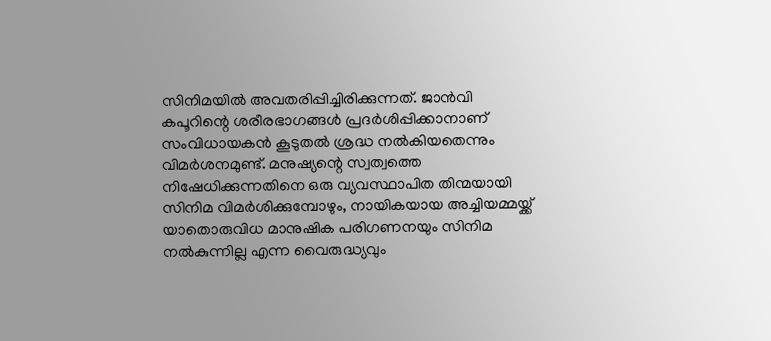സിനിമയിൽ അവതരിപ്പിച്ചിരിക്കുന്നത്. ജാൻവി കപൂറിന്റെ ശരീരഭാഗങ്ങൾ പ്രദർശിപ്പിക്കാനാണ് സംവിധായകൻ കൂടുതൽ ശ്രദ്ധ നൽകിയതെന്നും വിമർശനമുണ്ട്. മനുഷ്യന്റെ സ്വത്വത്തെ നിഷേധിക്കുന്നതിനെ ഒരു വ്യവസ്ഥാപിത തിന്മയായി സിനിമ വിമർശിക്കുമ്പോഴും, നായികയായ അച്ചിയമ്മയ്ക്ക് യാതൊരുവിധ മാനുഷിക പരിഗണനയും സിനിമ നൽകുന്നില്ല എന്ന വൈരുദ്ധ്യവും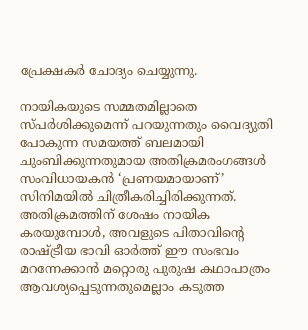പ്രേക്ഷകർ ചോദ്യം ചെയ്യുന്നു.

നായികയുടെ സമ്മതമില്ലാതെ സ്പർശിക്കുമെന്ന് പറയുന്നതും വൈദ്യുതി പോകുന്ന സമയത്ത് ബലമായി ചുംബിക്കുന്നതുമായ അതിക്രമരംഗങ്ങൾ സംവിധായകൻ ‘പ്രണയമായാണ്’ സിനിമയിൽ ചിത്രീകരിച്ചിരിക്കുന്നത്. അതിക്രമത്തിന് ശേഷം നായിക കരയുമ്പോൾ, അവളുടെ പിതാവിന്റെ രാഷ്ട്രീയ ഭാവി ഓർത്ത് ഈ സംഭവം മറന്നേക്കാൻ മറ്റൊരു പുരുഷ കഥാപാത്രം ആവശ്യപ്പെടുന്നതുമെല്ലാം കടുത്ത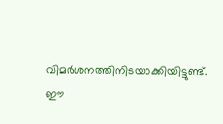വിമർശനത്തിനിടയാക്കിയിട്ടുണ്ട്. ഈ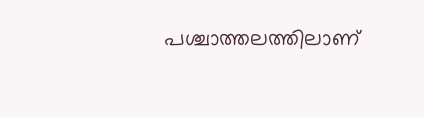പശ്ചാത്തലത്തിലാണ്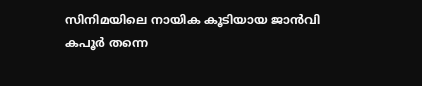സിനിമയിലെ നായിക കൂടിയായ ജാൻവി കപൂർ തന്നെ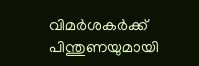വിമർശകർക്ക് പിന്തുണയുമായി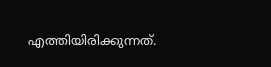എത്തിയിരിക്കുന്നത്.